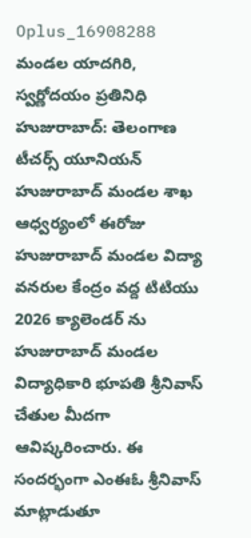Oplus_16908288
మండల యాదగిరి, స్వర్ణోదయం ప్రతినిధి హుజురాబాద్: తెలంగాణ టీచర్స్ యూనియన్ హుజురాబాద్ మండల శాఖ ఆధ్వర్యంలో ఈరోజు హుజురాబాద్ మండల విద్యా వనరుల కేంద్రం వద్ద టిటియు 2026 క్యాలెండర్ ను హుజురాబాద్ మండల విద్యాధికారి భూపతి శ్రీనివాస్ చేతుల మీదగా ఆవిష్కరించారు. ఈ సందర్భంగా ఎంఈఓ శ్రీనివాస్ మాట్లాడుతూ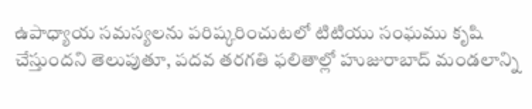ఉపాధ్యాయ సమస్యలను పరిష్కరించుటలో టిటియు సంఘము కృషి చేస్తుందని తెలుపుతూ, పదవ తరగతి ఫలితాల్లో హుజురాబాద్ మండలాన్ని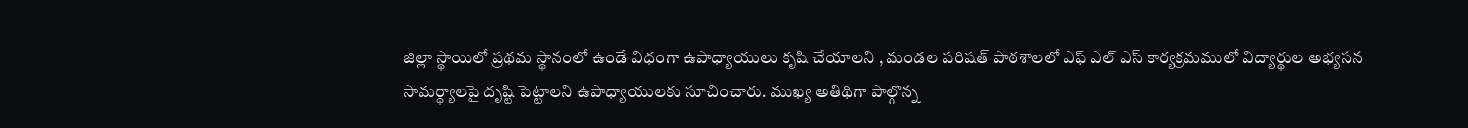జిల్లా స్థాయిలో ప్రథమ స్థానంలో ఉండే విధంగా ఉపాధ్యాయులు కృషి చేయాలని , మండల పరిషత్ పాఠశాలలో ఎఫ్ ఎల్ ఎస్ కార్యక్రమములో విద్యార్థుల అభ్యసన సామర్ధ్యాలపై దృష్టి పెట్టాలని ఉపాధ్యాయులకు సూచించారు. ముఖ్య అతిథిగా పాల్గొన్న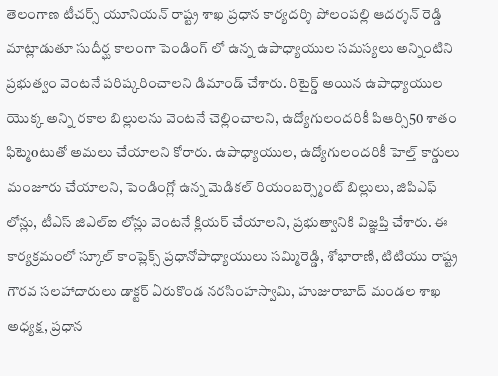తెలంగాణ టీచర్స్ యూనియన్ రాష్ట్ర శాఖ ప్రధాన కార్యదర్శి పోలంపల్లి ఆదర్శన్ రెడ్డి మాట్లాడుతూ సుదీర్ఘ కాలంగా పెండింగ్ లో ఉన్న ఉపాధ్యాయుల సమస్యలు అన్నింటిని ప్రభుత్వం వెంటనే పరిష్కరించాలని డిమాండ్ చేశారు. రిటైర్డ్ అయిన ఉపాధ్యాయుల యొక్క అన్ని రకాల బిల్లులను వెంటనే చెల్లించాలని, ఉద్యోగులందరికీ పిఆర్సి50 శాతం ఫిట్మెoటుతో అమలు చేయాలని కోరారు. ఉపాధ్యాయుల, ఉద్యోగులందరికీ హెల్త్ కార్డులు మంజూరు చేయాలని, పెండింగ్లో ఉన్న మెడికల్ రియంబర్స్మెంట్ బిల్లులు, జిపిఎఫ్ లోన్లు, టీఎస్ జిఎల్ఐ లోన్లు వెంటనే క్లియర్ చేయాలని, ప్రభుత్వానికి విజ్ఞప్తి చేశారు. ఈ కార్యక్రమంలో స్కూల్ కాంప్లెక్స్ ప్రధానోపాధ్యాయులు సమ్మిరెడ్డి, శోభారాణి, టిటియు రాష్ట్ర గౌరవ సలహాదారులు డాక్టర్ ఏరుకొండ నరసింహస్వామి, హుజురాబాద్ మండల శాఖ అధ్యక్ష, ప్రధాన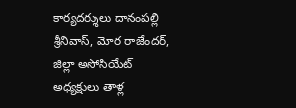కార్యదర్శులు దానంపల్లి శ్రీనివాస్, మోర రాజేందర్, జిల్లా అసోసియేట్ అధ్యక్షులు తాళ్ల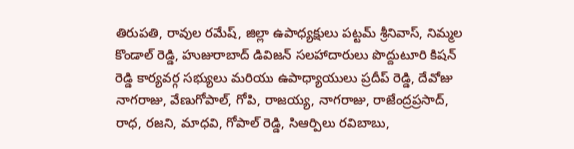తిరుపతి, రావుల రమేష్, జిల్లా ఉపాధ్యక్షులు పట్టమ్ శ్రీనివాస్, నిమ్మల కొండాల్ రెడ్డి, హుజురాబాద్ డివిజన్ సలహాదారులు పొద్దుటూరి కిషన్ రెడ్డి కార్యవర్గ సభ్యులు మరియు ఉపాధ్యాయులు ప్రదీప్ రెడ్డి, దేవోజు నాగరాజు, వేణుగోపాల్, గోపి, రాజయ్య, నాగరాజు, రాజేంద్రప్రసాద్, రాధ, రజని, మాధవి, గోపాల్ రెడ్డి, సిఆర్పిలు రవిబాబు,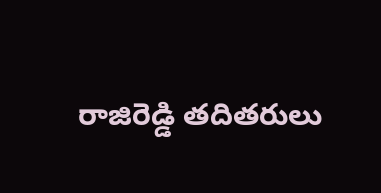రాజిరెడ్డి తదితరులు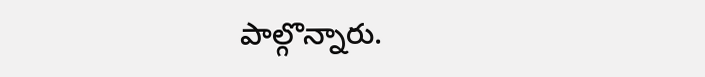పాల్గొన్నారు.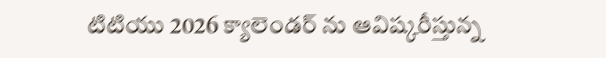టిటియు 2026 క్యాలెండర్ ను ఆవిష్కరీస్తున్న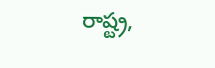రాష్ట్ర,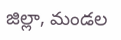జిల్లా, మండల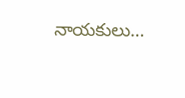నాయకులు…